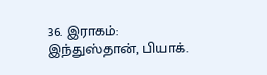36. இராகம்: இந்துஸ்தான், பியாக்.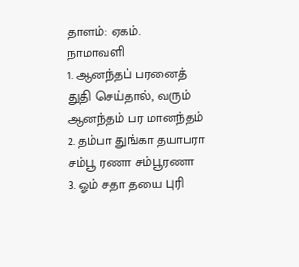தாளம்: ஏகம்.
நாமாவளி
1. ஆனந்தப் பரனைத்
துதி செய்தால், வரும்
ஆனந்தம் பர மானந்தம்
2. தம்பா துங்கா தயாபரா
சம்பூ ரணா சம்பூரணா
3. ஓம் சதா தயை புரி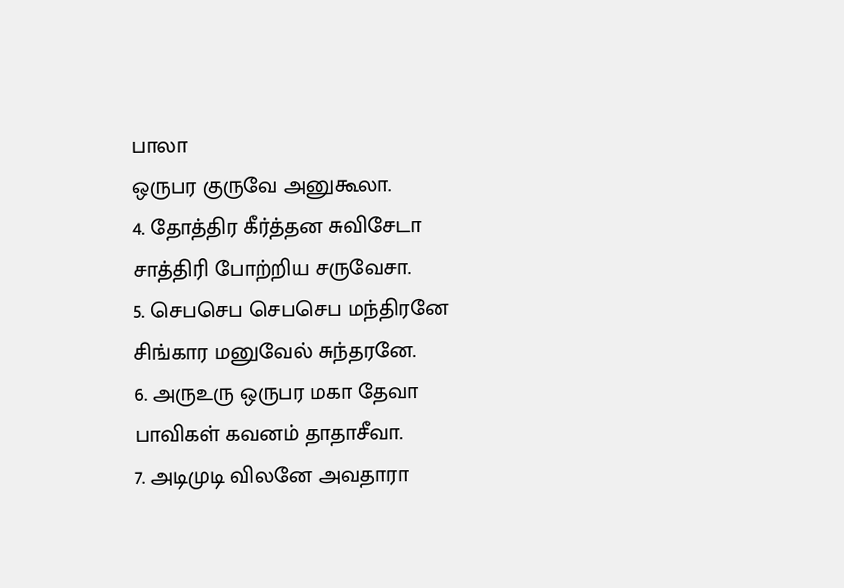பாலா
ஒருபர குருவே அனுகூலா.
4. தோத்திர கீர்த்தன சுவிசேடா
சாத்திரி போற்றிய சருவேசா.
5. செபசெப செபசெப மந்திரனே
சிங்கார மனுவேல் சுந்தரனே.
6. அருஉரு ஒருபர மகா தேவா
பாவிகள் கவனம் தாதாசீவா.
7. அடிமுடி விலனே அவதாரா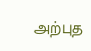அற்புத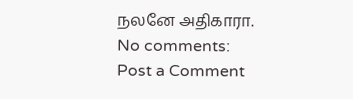நலனே அதிகாரா.
No comments:
Post a Comment